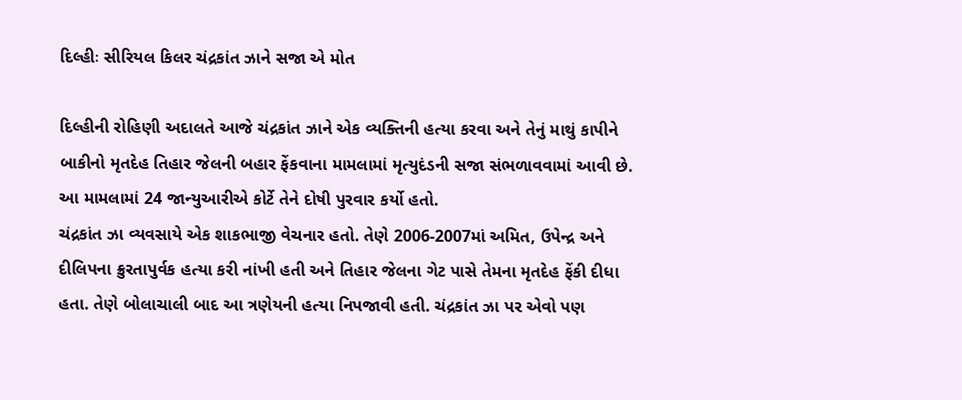દિલ્હીઃ સીરિયલ કિલર ચંદ્રકાંત ઝાને સજા એ મોત

દિલ્હીની રોહિણી અદાલતે આજે ચંદ્રકાંત ઝાને એક વ્યક્તિની હત્યા કરવા અને તેનું માથું કાપીને બાકીનો મૃતદેહ તિહાર જેલની બહાર ફેંકવાના મામલામાં મૃત્યુદંડની સજા સંભળાવવામાં આવી છે. આ મામલામાં 24 જાન્યુઆરીએ કોર્ટે તેને દોષી પુરવાર કર્યો હતો.
ચંદ્રકાંત ઝા વ્યવસાયે એક શાકભાજી વેચનાર હતો. તેણે 2006-2007માં અમિત, ઉપેન્દ્ર અને દીલિપના ક્રુરતાપુર્વક હત્યા કરી નાંખી હતી અને તિહાર જેલના ગેટ પાસે તેમના મૃતદેહ ફેંકી દીધા હતા. તેણે બોલાચાલી બાદ આ ત્રણેયની હત્યા નિપજાવી હતી. ચંદ્રકાંત ઝા પર એવો પણ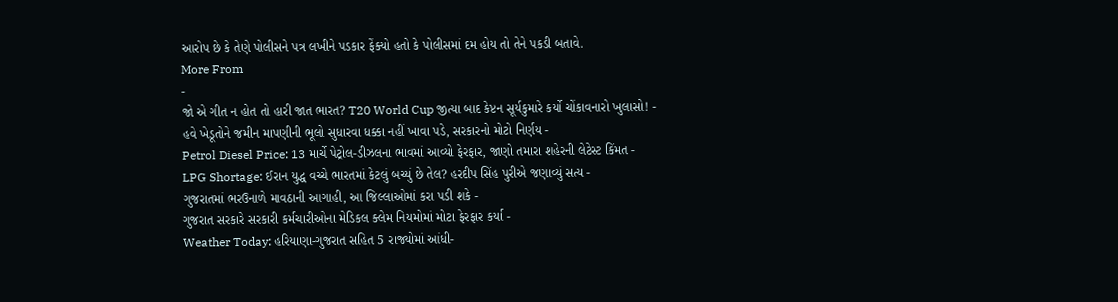આરોપ છે કે તેણે પોલીસને પત્ર લખીને પડકાર ફેંક્યો હતો કે પોલીસમાં દમ હોય તો તેને પકડી બતાવે.
More From
-
જો એ ગીત ન હોત તો હારી જાત ભારત? T20 World Cup જીત્યા બાદ કેપ્ટન સૂર્યકુમારે કર્યો ચોંકાવનારો ખુલાસો! -
હવે ખેડૂતોને જમીન માપણીની ભૂલો સુધારવા ધક્કા નહીં ખાવા પડે, સરકારનો મોટો નિર્ણય -
Petrol Diesel Price: 13 માર્ચે પેટ્રોલ-ડીઝલના ભાવમાં આવ્યો ફેરફાર, જાણો તમારા શહેરની લેટેસ્ટ કિંમત -
LPG Shortage: ઈરાન યુદ્ધ વચ્ચે ભારતમાં કેટલું બચ્યું છે તેલ? હરદીપ સિંહ પુરીએ જણાવ્યું સત્ય -
ગુજરાતમાં ભરઉનાળે માવઠાની આગાહી, આ જિલ્લાઓમાં કરા પડી શકે -
ગુજરાત સરકારે સરકારી કર્મચારીઓના મેડિકલ ક્લેમ નિયમોમાં મોટા ફેરફાર કર્યા -
Weather Today: હરિયાણા-ગુજરાત સહિત 5 રાજ્યોમાં આંધી-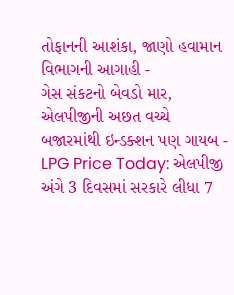તોફાનની આશંકા, જાણો હવામાન વિભાગની આગાહી -
ગેસ સંકટનો બેવડો માર, એલપીજીની અછત વચ્ચે બજારમાંથી ઇન્ડક્શન પણ ગાયબ -
LPG Price Today: એલપીજી અંગે 3 દિવસમાં સરકારે લીધા 7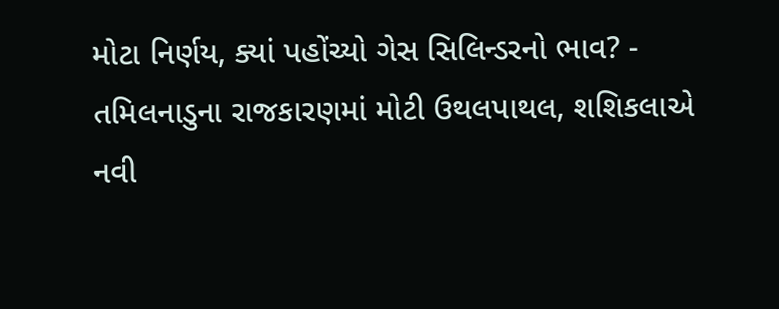મોટા નિર્ણય, ક્યાં પહોંચ્યો ગેસ સિલિન્ડરનો ભાવ? -
તમિલનાડુના રાજકારણમાં મોટી ઉથલપાથલ, શશિકલાએ નવી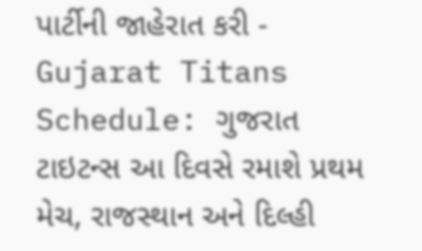પાર્ટીની જાહેરાત કરી -
Gujarat Titans Schedule: ગુજરાત ટાઇટન્સ આ દિવસે રમાશે પ્રથમ મેચ, રાજસ્થાન અને દિલ્હી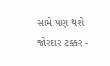સામે પણ થશે જોરદાર ટક્કર -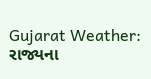Gujarat Weather: રાજ્યના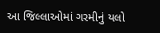આ જિલ્લાઓમાં ગરમીનું યલો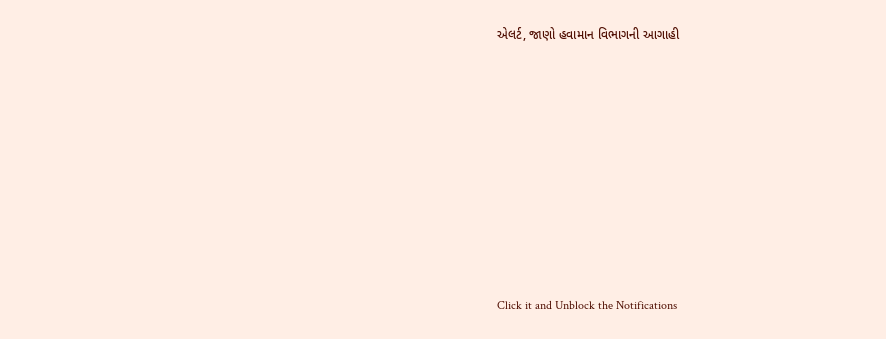એલર્ટ, જાણો હવામાન વિભાગની આગાહી












Click it and Unblock the Notifications